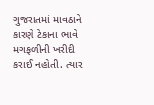ગુજરાતમાં માવઠાને કારણે ટેકાના ભાવે મગફળીની ખરીદી કરાઈ નહોતી. ત્યાર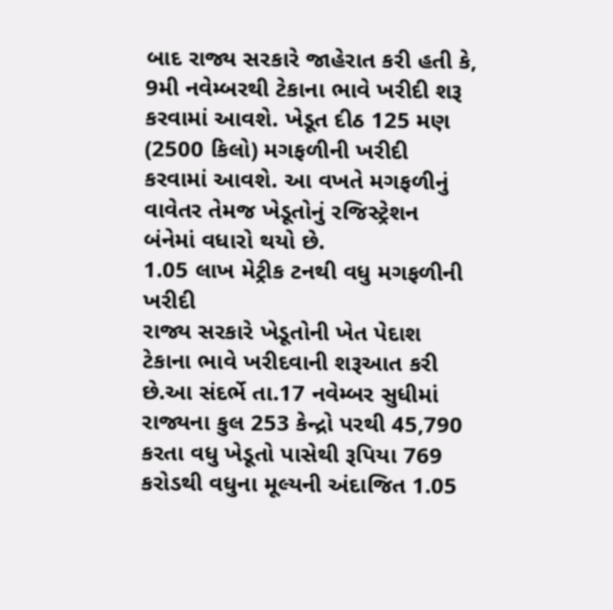બાદ રાજ્ય સરકારે જાહેરાત કરી હતી કે, 9મી નવેમ્બરથી ટેકાના ભાવે ખરીદી શરૂ કરવામાં આવશે. ખેડૂત દીઠ 125 મણ (2500 કિલો) મગફળીની ખરીદી કરવામાં આવશે. આ વખતે મગફળીનું વાવેતર તેમજ ખેડૂતોનું રજિસ્ટ્રેશન બંનેમાં વધારો થયો છે.
1.05 લાખ મેટ્રીક ટનથી વધુ મગફળીની ખરીદી
રાજ્ય સરકારે ખેડૂતોની ખેત પેદાશ ટેકાના ભાવે ખરીદવાની શરૂઆત કરી છે.આ સંદર્ભે તા.17 નવેમ્બર સુધીમાં રાજ્યના કુલ 253 કેન્દ્રો પરથી 45,790 કરતા વધુ ખેડૂતો પાસેથી રૂપિયા 769 કરોડથી વધુના મૂલ્યની અંદાજિત 1.05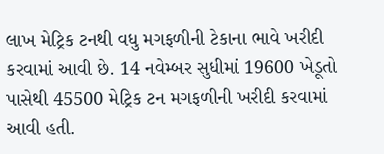લાખ મેટ્રિક ટનથી વધુ મગફળીની ટેકાના ભાવે ખરીદી કરવામાં આવી છે. 14 નવેમ્બર સુધીમાં 19600 ખેડૂતો પાસેથી 45500 મેટ્રિક ટન મગફળીની ખરીદી કરવામાં આવી હતી.